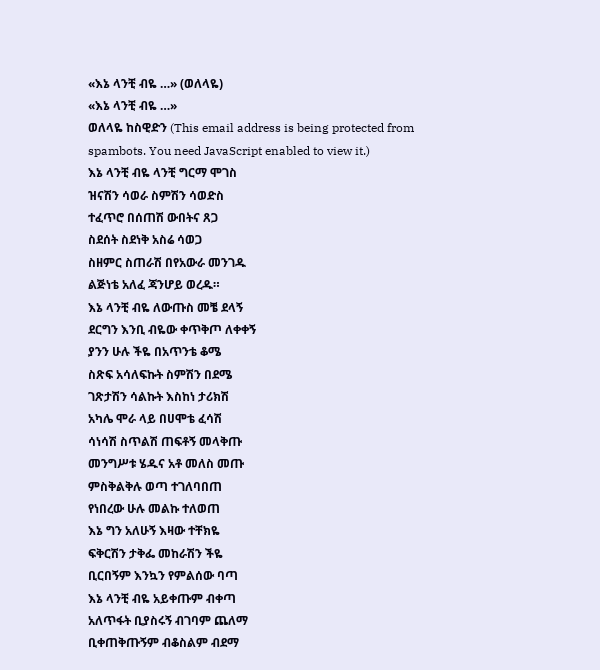«እኔ ላንቺ ብዬ …» (ወለላዬ)
«እኔ ላንቺ ብዬ …»
ወለላዬ ከስዊድን (This email address is being protected from spambots. You need JavaScript enabled to view it.)
እኔ ላንቺ ብዬ ላንቺ ግርማ ሞገስ
ዝናሽን ሳወራ ስምሽን ሳወድስ
ተፈጥሮ በሰጠሽ ውበትና ጸጋ
ስደሰት ስደነቅ አስሬ ሳወጋ
ስዘምር ስጠራሽ በየአውራ መንገዱ
ልጅነቴ አለፈ ጃንሆይ ወረዱ።
እኔ ላንቺ ብዬ ለውጡስ መቼ ደላኝ
ደርግን እንቢ ብዬው ቀጥቅጦ ለቀቀኝ
ያንን ሁሉ ችዬ በአጥንቴ ቆሜ
ስጽፍ አሳለፍኩት ስምሽን በደሜ
ገጽታሽን ሳልኩት እስከነ ታሪክሽ
አካሌ ሞራ ላይ በሀሞቴ ፈሳሽ
ሳነሳሽ ስጥልሽ ጠፍቶኝ መላቅጡ
መንግሥቱ ሄዱና አቶ መለስ መጡ
ምስቅልቅሉ ወጣ ተገለባበጠ
የነበረው ሁሉ መልኩ ተለወጠ
እኔ ግን አለሁኝ እዛው ተቸክዬ
ፍቅርሽን ታቅፌ መከራሽን ችዬ
ቢርበኝም እንኳን የምልሰው ባጣ
እኔ ላንቺ ብዬ አይቀጡም ብቀጣ
አለጥፋት ቢያስሩኝ ብገባም ጨለማ
ቢቀጠቅጡኝም ብቆስልም ብደማ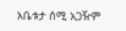አቤቱታ ሰሚ አጋዥም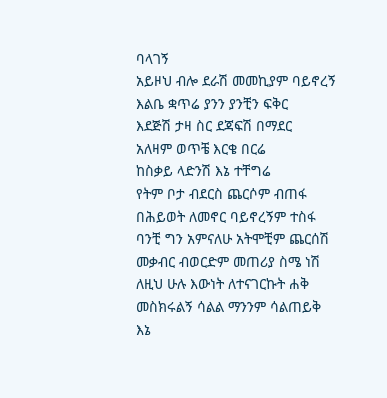ባላገኝ
አይዞህ ብሎ ደራሽ መመኪያም ባይኖረኝ
እልቤ ቋጥሬ ያንን ያንቺን ፍቅር
እደጅሽ ታዛ ስር ደጃፍሽ በማደር
አለዛም ወጥቼ እርቄ በርሬ
ከስቃይ ላድንሽ እኔ ተቸግሬ
የትም ቦታ ብደርስ ጨርሶም ብጠፋ
በሕይወት ለመኖር ባይኖረኝም ተስፋ
ባንቺ ግን አምናለሁ አትሞቺም ጨርሰሽ
መቃብር ብወርድም መጠሪያ ስሜ ነሽ
ለዚህ ሁሉ እውነት ለተናገርኩት ሐቅ
መስክሩልኝ ሳልል ማንንም ሳልጠይቅ
እኔ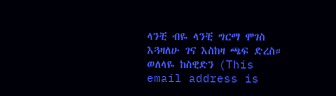ላንቺ ብዬ ላንቺ ግርማ ሞገስ
እጓዛለሁ ገና እስከዛ ጫፍ ድረስ።
ወለላዬ ከስዊድን (This email address is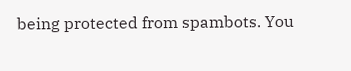being protected from spambots. You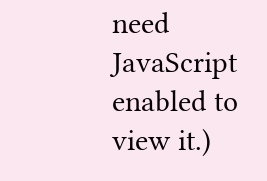need JavaScript enabled to view it.)